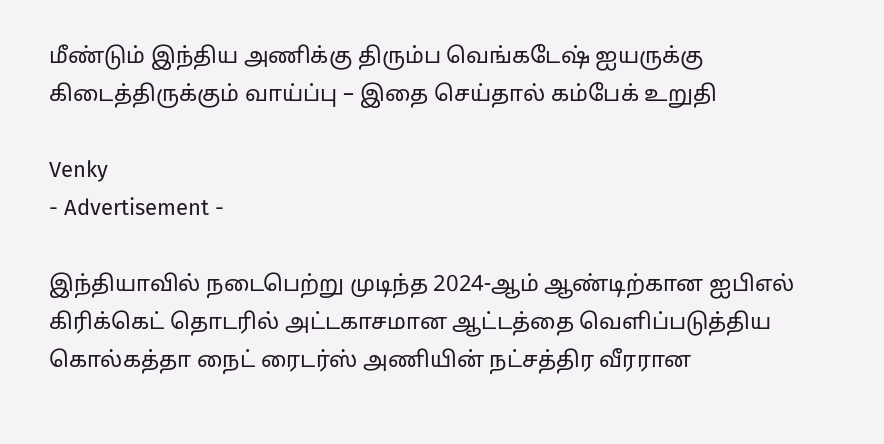மீண்டும் இந்திய அணிக்கு திரும்ப வெங்கடேஷ் ஐயருக்கு கிடைத்திருக்கும் வாய்ப்பு – இதை செய்தால் கம்பேக் உறுதி

Venky
- Advertisement -

இந்தியாவில் நடைபெற்று முடிந்த 2024-ஆம் ஆண்டிற்கான ஐபிஎல் கிரிக்கெட் தொடரில் அட்டகாசமான ஆட்டத்தை வெளிப்படுத்திய கொல்கத்தா நைட் ரைடர்ஸ் அணியின் நட்சத்திர வீரரான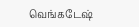வெங்கடேஷ்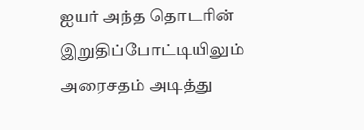ஐயர் அந்த தொடரின் இறுதிப்போட்டியிலும் அரைசதம் அடித்து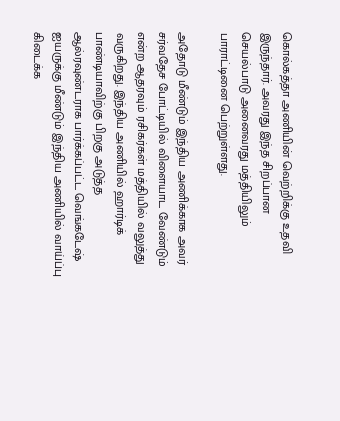கொல்கத்தா அணியின் வெற்றிக்கு உதவி இருந்தார். அவரது இந்த சிறப்பான செயல்பாடு அனைவரது மத்தியிலும் பாராட்டினை பெற்றுள்ளது.

அதோடு மீண்டும் இந்திய அணிக்காக அவர் சர்வதேச போட்டியில் விளையாட வேண்டும் என்ற ஆதரவும் ரசிகர்கள் மத்தியில் வலுத்து வருகிறது. இந்திய அணியில் ஹார்டிக் பாண்டியாவிற்கு பிறகு அடுத்த ஆல்ரவுண்டராக பார்க்கப்பட்ட வெங்கடேஷ் ஐயருக்கு மீண்டும் இந்திய அணியில் வாய்ப்பு கிடைக்க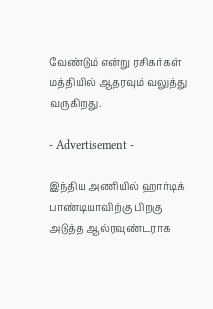வேண்டும் என்று ரசிகர்கள் மத்தியில் ஆதரவும் வலுத்து வருகிறது.

- Advertisement -

இந்திய அணியில் ஹார்டிக் பாண்டியாவிற்கு பிறகு அடுத்த ஆல்ரவுண்டராக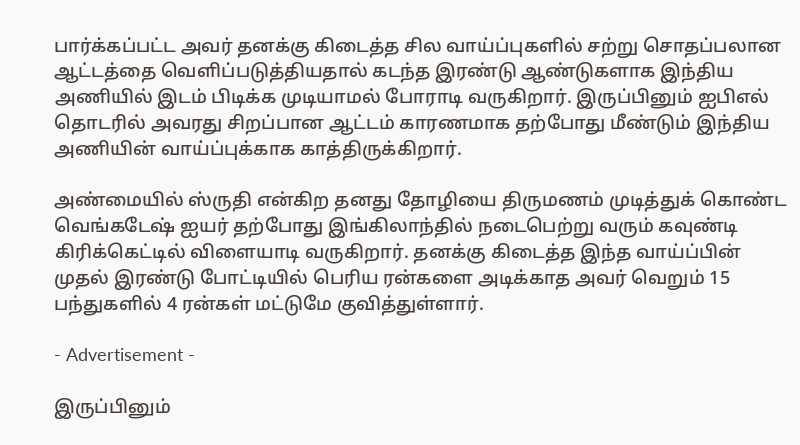பார்க்கப்பட்ட அவர் தனக்கு கிடைத்த சில வாய்ப்புகளில் சற்று சொதப்பலான ஆட்டத்தை வெளிப்படுத்தியதால் கடந்த இரண்டு ஆண்டுகளாக இந்திய அணியில் இடம் பிடிக்க முடியாமல் போராடி வருகிறார். இருப்பினும் ஐபிஎல் தொடரில் அவரது சிறப்பான ஆட்டம் காரணமாக தற்போது மீண்டும் இந்திய அணியின் வாய்ப்புக்காக காத்திருக்கிறார்.

அண்மையில் ஸ்ருதி என்கிற தனது தோழியை திருமணம் முடித்துக் கொண்ட வெங்கடேஷ் ஐயர் தற்போது இங்கிலாந்தில் நடைபெற்று வரும் கவுண்டி கிரிக்கெட்டில் விளையாடி வருகிறார். தனக்கு கிடைத்த இந்த வாய்ப்பின் முதல் இரண்டு போட்டியில் பெரிய ரன்களை அடிக்காத அவர் வெறும் 15 பந்துகளில் 4 ரன்கள் மட்டுமே குவித்துள்ளார்.

- Advertisement -

இருப்பினும்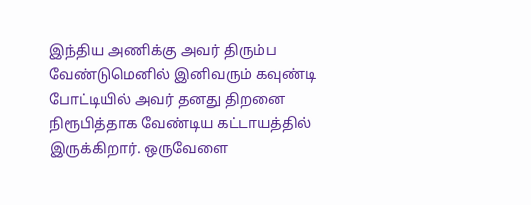இந்திய அணிக்கு அவர் திரும்ப வேண்டுமெனில் இனிவரும் கவுண்டி போட்டியில் அவர் தனது திறனை நிரூபித்தாக வேண்டிய கட்டாயத்தில் இருக்கிறார். ஒருவேளை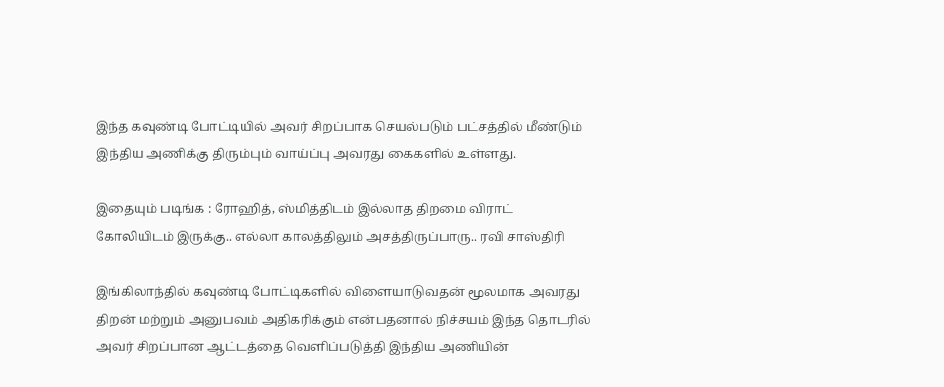இந்த கவுண்டி போட்டியில் அவர் சிறப்பாக செயல்படும் பட்சத்தில் மீண்டும் இந்திய அணிக்கு திரும்பும் வாய்ப்பு அவரது கைகளில் உள்ளது.

இதையும் படிங்க : ரோஹித், ஸ்மித்திடம் இல்லாத திறமை விராட் கோலியிடம் இருக்கு.. எல்லா காலத்திலும் அசத்திருப்பாரு.. ரவி சாஸ்திரி

இங்கிலாந்தில் கவுண்டி போட்டிகளில் விளையாடுவதன் மூலமாக அவரது திறன் மற்றும் அனுபவம் அதிகரிக்கும் என்பதனால் நிச்சயம் இந்த தொடரில் அவர் சிறப்பான ஆட்டத்தை வெளிப்படுத்தி இந்திய அணியின்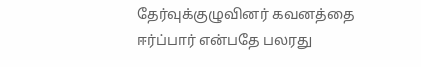தேர்வுக்குழுவினர் கவனத்தை ஈர்ப்பார் என்பதே பலரது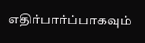எதிர்பார்ப்பாகவும்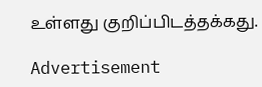உள்ளது குறிப்பிடத்தக்கது.

Advertisement